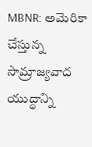MBNR: అమెరికా చేస్తున్న సామ్రాజ్యవాద యుద్ధాన్ని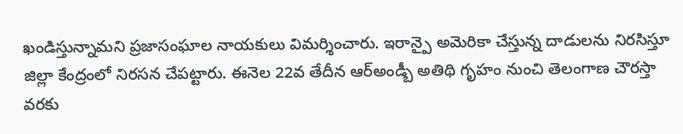ఖండిస్తున్నామని ప్రజాసంఘాల నాయకులు విమర్శించారు. ఇరాన్పై అమెరికా చేస్తున్న దాడులను నిరసిస్తూ జిల్లా కేంద్రంలో నిరసన చేపట్టారు. ఈనెల 22వ తేదీన ఆర్అండ్బీ అతిథి గృహం నుంచి తెలంగాణ చౌరస్తా వరకు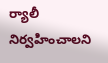ర్యాలీ నిర్వహించాలని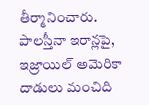తీర్మానించారు. పాలస్తీనా ఇరాన్లపై, ఇజ్రాయిల్ అమెరికా దాడులు మంచిది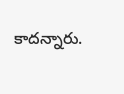కాదన్నారు.